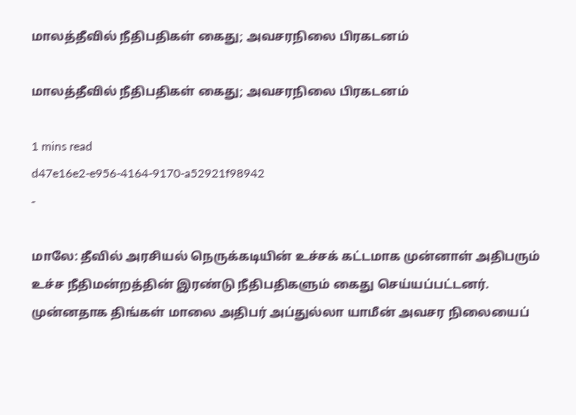மாலத்தீவில் நீதிபதிகள் கைது; அவசரநிலை பிரகடனம்

மாலத்தீவில் நீதிபதிகள் கைது; அவசரநிலை பிரகடனம்

1 mins read
d47e16e2-e956-4164-9170-a52921f98942
-

மாலே: தீவில் அரசியல் நெருக்கடியின் உச்சக் கட்டமாக முன்னாள் அதிபரும் உச்ச நீதிமன்றத்தின் இரண்டு நீதிபதிகளும் கைது செய்யப்பட்டனர். முன்னதாக திங்கள் மாலை அதிபர் அப்துல்லா யாமீன் அவசர நிலையைப்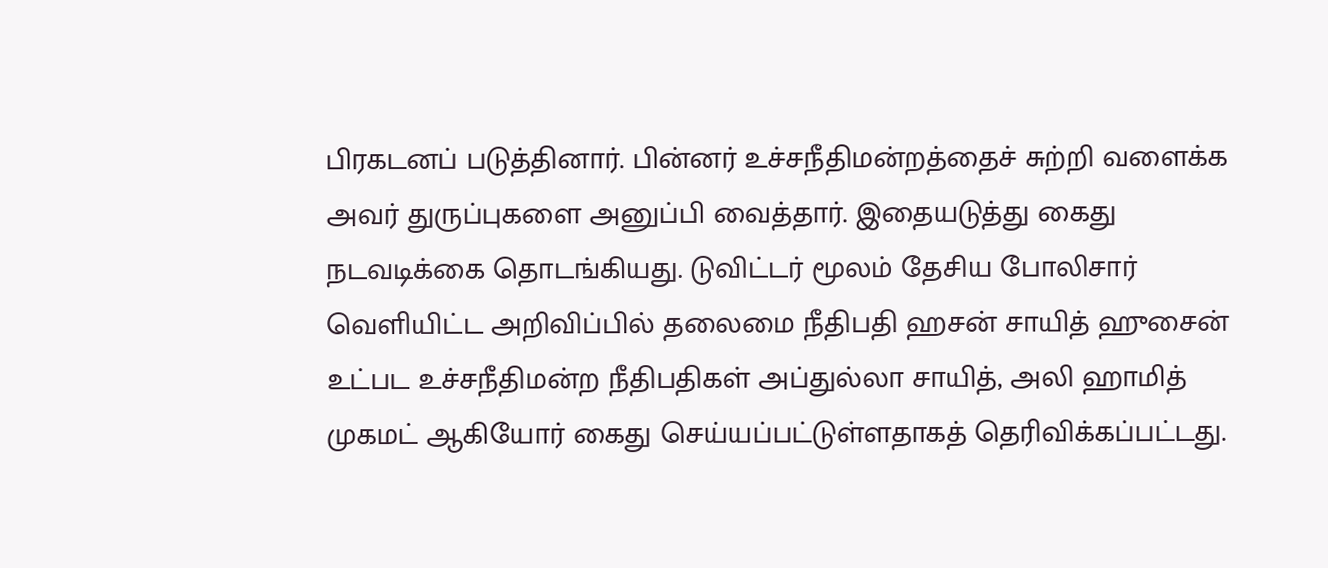பிரகடனப் படுத்தினார். பின்னர் உச்சநீதிமன்றத்தைச் சுற்றி வளைக்க அவர் துருப்புகளை அனுப்பி வைத்தார். இதையடுத்து கைது நடவடிக்கை தொடங்கியது. டுவிட்டர் மூலம் தேசிய போலிசார் வெளியிட்ட அறிவிப்பில் தலைமை நீதிபதி ஹசன் சாயித் ஹுசைன் உட்பட உச்சநீதிமன்ற நீதிபதிகள் அப்துல்லா சாயித், அலி ஹாமித் முகமட் ஆகியோர் கைது செய்யப்பட்டுள்ளதாகத் தெரிவிக்கப்பட்டது.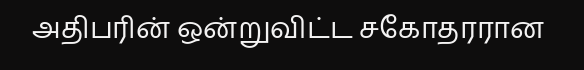அதிபரின் ஒன்றுவிட்ட சகோதரரான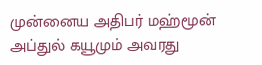முன்னைய அதிபர் மஹ்மூன் அப்துல் கயூமும் அவரது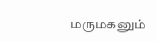மருமகனும்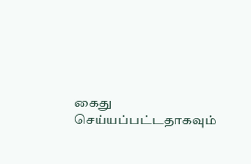கைது செய்யப்பட்டதாகவும்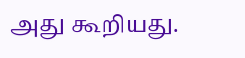அது கூறியது.